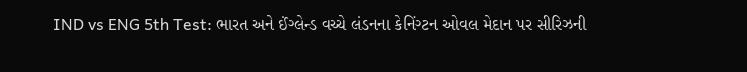IND vs ENG 5th Test: ભારત અને ઈંગ્લેન્ડ વચ્ચે લંડનના કેનિંગ્ટન ઓવલ મેદાન પર સીરિઝની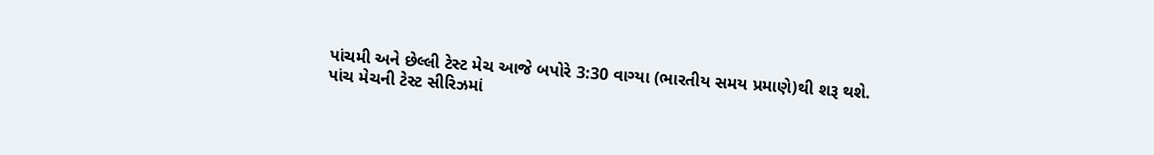પાંચમી અને છેલ્લી ટેસ્ટ મેચ આજે બપોરે 3:30 વાગ્યા (ભારતીય સમય પ્રમાણે)થી શરૂ થશે. પાંચ મેચની ટેસ્ટ સીરિઝમાં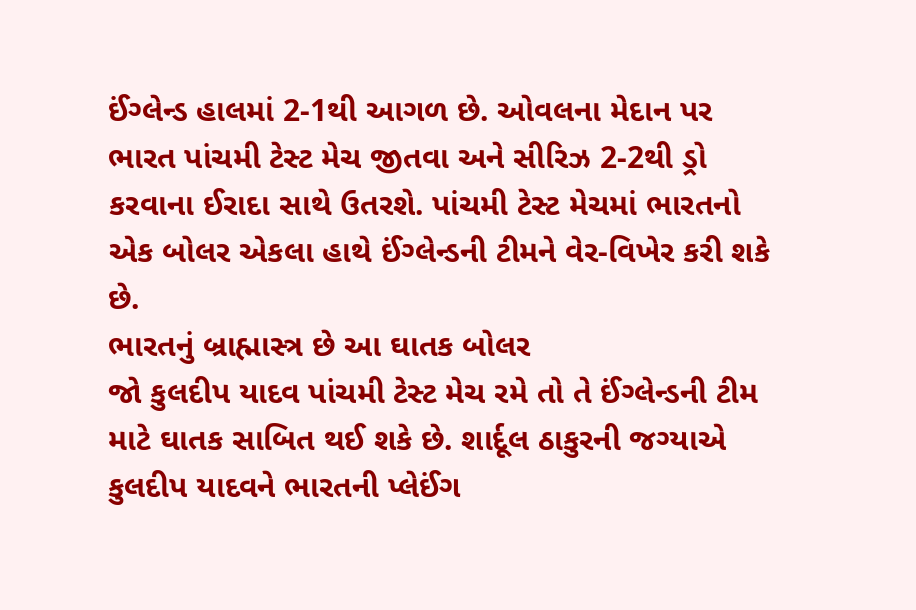ઈંગ્લેન્ડ હાલમાં 2-1થી આગળ છે. ઓવલના મેદાન પર ભારત પાંચમી ટેસ્ટ મેચ જીતવા અને સીરિઝ 2-2થી ડ્રો કરવાના ઈરાદા સાથે ઉતરશે. પાંચમી ટેસ્ટ મેચમાં ભારતનો એક બોલર એકલા હાથે ઈંગ્લેન્ડની ટીમને વેર-વિખેર કરી શકે છે.
ભારતનું બ્રાહ્માસ્ત્ર છે આ ઘાતક બોલર
જો કુલદીપ યાદવ પાંચમી ટેસ્ટ મેચ રમે તો તે ઈંગ્લેન્ડની ટીમ માટે ઘાતક સાબિત થઈ શકે છે. શાર્દૂલ ઠાકુરની જગ્યાએ કુલદીપ યાદવને ભારતની પ્લેઈંગ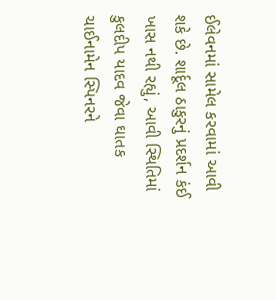ઈલેવનમાં સામેલ કરવામાં આવી શકે છે. શાર્દૂલ ઠાકુરનું પ્રદર્શન કંઈ ખાસ નથી રહ્યું, આવી સ્થિતિમાં કુલદીપ યાદવ જેવા ઘાતક ચાઈનામેન સ્પિનરને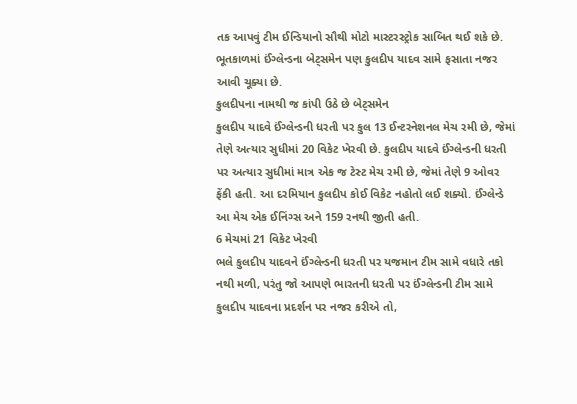તક આપવું ટીમ ઈન્ડિયાનો સૌથી મોટો માસ્ટરસ્ટ્રોક સાબિત થઈ શકે છે. ભૂતકાળમાં ઈંગ્લેન્ડના બેટ્સમેન પણ કુલદીપ યાદવ સામે ફસાતા નજર આવી ચૂક્યા છે.
કુલદીપના નામથી જ કાંપી ઉઠે છે બેટ્સમેન
કુલદીપ યાદવે ઈંગ્લેન્ડની ધરતી પર કુલ 13 ઈન્ટરનેશનલ મેચ રમી છે, જેમાં તેણે અત્યાર સુધીમાં 20 વિકેટ ખેરવી છે. કુલદીપ યાદવે ઈંગ્લેન્ડની ધરતી પર અત્યાર સુધીમાં માત્ર એક જ ટેસ્ટ મેચ રમી છે, જેમાં તેણે 9 ઓવર ફેંકી હતી. આ દરમિયાન કુલદીપ કોઈ વિકેટ નહોતો લઈ શક્યો. ઈંગ્લેન્ડે આ મેચ એક ઈનિંગ્સ અને 159 રનથી જીતી હતી.
6 મેચમાં 21 વિકેટ ખેરવી
ભલે કુલદીપ યાદવને ઈંગ્લેન્ડની ધરતી પર યજમાન ટીમ સામે વધારે તકો નથી મળી, પરંતુ જો આપણે ભારતની ધરતી પર ઈંગ્લેન્ડની ટીમ સામે કુલદીપ યાદવના પ્રદર્શન પર નજર કરીએ તો,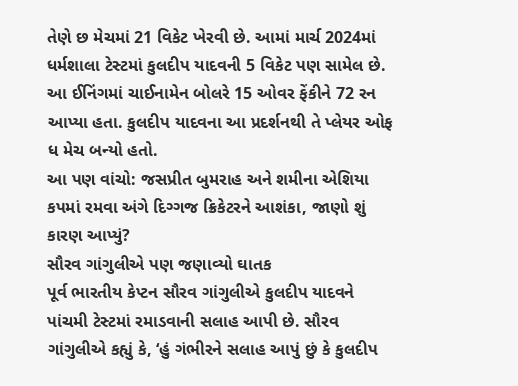તેણે છ મેચમાં 21 વિકેટ ખેરવી છે. આમાં માર્ચ 2024માં ધર્મશાલા ટેસ્ટમાં કુલદીપ યાદવની 5 વિકેટ પણ સામેલ છે. આ ઈનિંગમાં ચાઈનામેન બોલરે 15 ઓવર ફેંકીને 72 રન આપ્યા હતા. કુલદીપ યાદવના આ પ્રદર્શનથી તે પ્લેયર ઓફ ધ મેચ બન્યો હતો.
આ પણ વાંચો: જસપ્રીત બુમરાહ અને શમીના એશિયા કપમાં રમવા અંગે દિગ્ગજ ક્રિકેટરને આશંકા, જાણો શું કારણ આપ્યું?
સૌરવ ગાંગુલીએ પણ જણાવ્યો ઘાતક
પૂર્વ ભારતીય કેપ્ટન સૌરવ ગાંગુલીએ કુલદીપ યાદવને પાંચમી ટેસ્ટમાં રમાડવાની સલાહ આપી છે. સૌરવ ગાંગુલીએ કહ્યું કે, ‘હું ગંભીરને સલાહ આપું છું કે કુલદીપ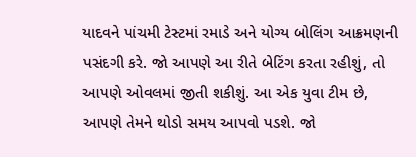યાદવને પાંચમી ટેસ્ટમાં રમાડે અને યોગ્ય બોલિંગ આક્રમણની પસંદગી કરે. જો આપણે આ રીતે બેટિંગ કરતા રહીશું, તો આપણે ઓવલમાં જીતી શકીશું. આ એક યુવા ટીમ છે, આપણે તેમને થોડો સમય આપવો પડશે. જો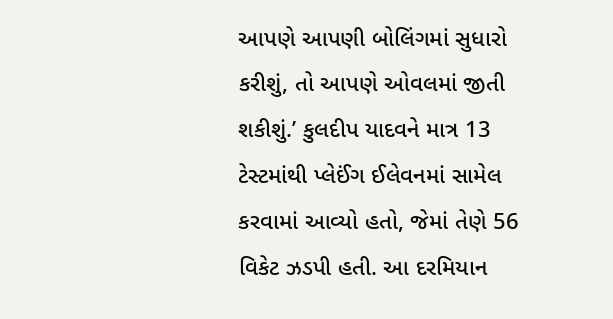આપણે આપણી બોલિંગમાં સુધારો કરીશું, તો આપણે ઓવલમાં જીતી શકીશું.’ કુલદીપ યાદવને માત્ર 13 ટેસ્ટમાંથી પ્લેઈંગ ઈલેવનમાં સામેલ કરવામાં આવ્યો હતો, જેમાં તેણે 56 વિકેટ ઝડપી હતી. આ દરમિયાન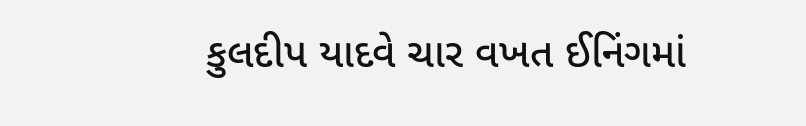કુલદીપ યાદવે ચાર વખત ઈનિંગમાં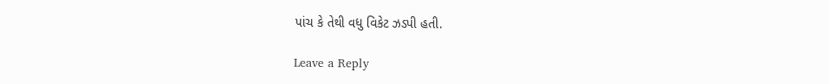પાંચ કે તેથી વધુ વિકેટ ઝડપી હતી.

Leave a Reply